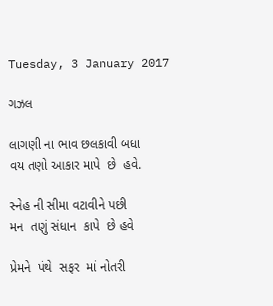Tuesday, 3 January 2017

ગઝલ

લાગણી ના ભાવ છલકાવી બધા
વય તણો આકાર માપે  છે  હવે.

સ્નેહ ની સીમા વટાવીને પછી
મન  તણું સંધાન  કાપે  છે હવે

પ્રેમને  પંથે  સફર  માં નોતરી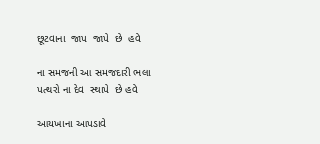છૂટવાના  જાપ  જાપે  છે  હવે

ના સમજની આ સમજદારી ભલા
પત્થરો ના દેવ  સ્થાપે  છે હવે

આયખાના આપડાવે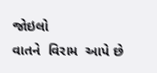જોઇલો
વાતને  વિરામ  આપે છે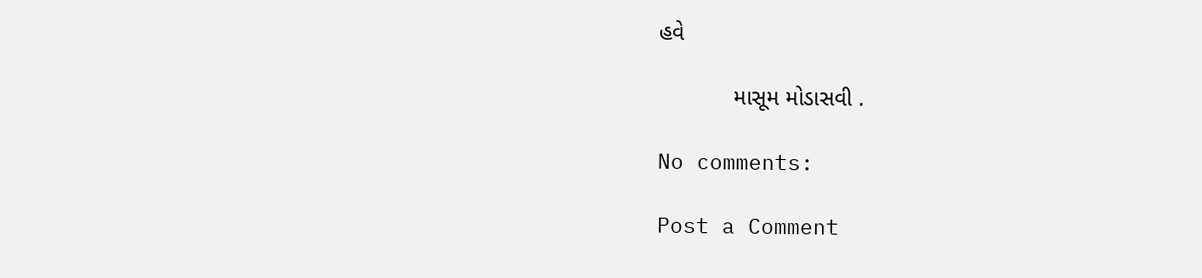હવે

            માસૂમ મોડાસવી .

No comments:

Post a Comment